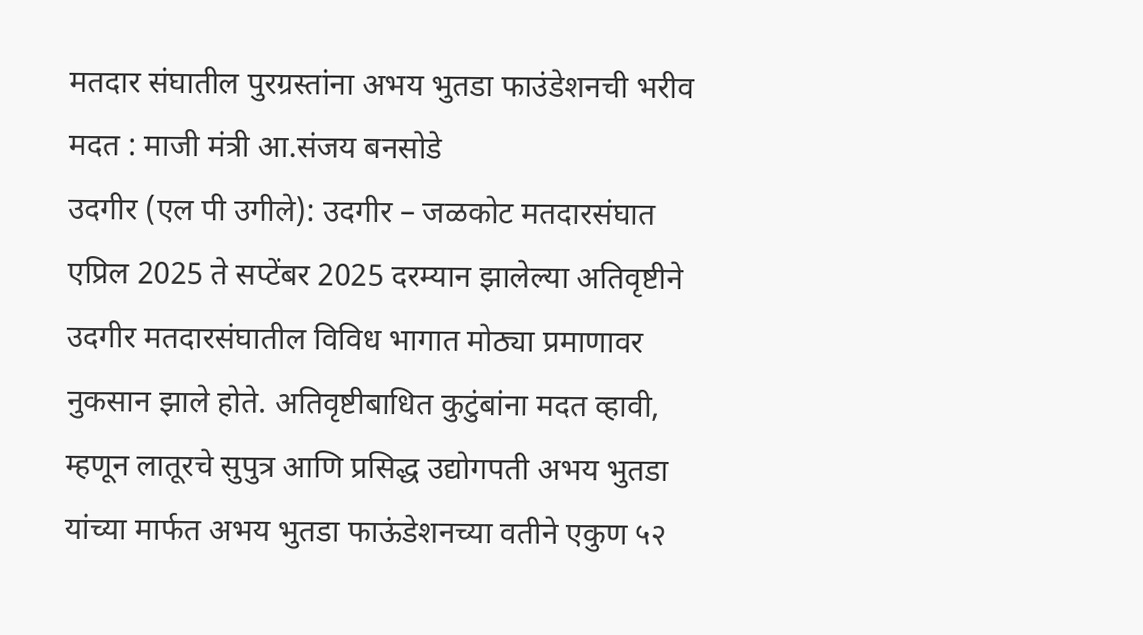मतदार संघातील पुरग्रस्तांना अभय भुतडा फाउंडेशनची भरीव मदत : माजी मंत्री आ.संजय बनसोडे
उदगीर (एल पी उगीले): उदगीर – जळकोट मतदारसंघात एप्रिल 2025 ते सप्टेंबर 2025 दरम्यान झालेल्या अतिवृष्टीने उदगीर मतदारसंघातील विविध भागात मोठ्या प्रमाणावर नुकसान झाले होते. अतिवृष्टीबाधित कुटुंबांना मदत व्हावी, म्हणून लातूरचे सुपुत्र आणि प्रसिद्ध उद्योगपती अभय भुतडा यांच्या मार्फत अभय भुतडा फाऊंडेशनच्या वतीने एकुण ५२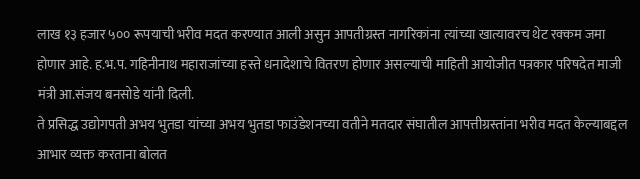लाख १३ हजार ५०० रूपयाची भरीव मदत करण्यात आली असुन आपतीग्रस्त नागरिकांना त्यांच्या खात्यावरच थेट रक्कम जमा होणार आहे. ह.भ.प. गहिनीनाथ महाराजांच्या हस्ते धनादेशाचे वितरण होणार असल्याची माहिती आयोजीत पत्रकार परिषदेत माजी मंत्री आ.संजय बनसोडे यांनी दिली.
ते प्रसिद्ध उद्योगपती अभय भुतडा यांच्या अभय भुतडा फाउंडेशनच्या वतीने मतदार संघातील आपत्तीग्रस्तांना भरीव मदत केल्याबद्दल आभार व्यक्त करताना बोलत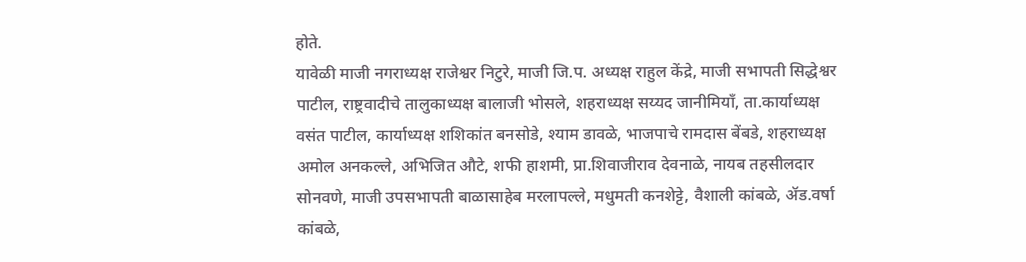होते.
यावेळी माजी नगराध्यक्ष राजेश्वर निटुरे, माजी जि.प. अध्यक्ष राहुल केंद्रे, माजी सभापती सिद्धेश्वर पाटील, राष्ट्रवादीचे तालुकाध्यक्ष बालाजी भोसले, शहराध्यक्ष सय्यद जानीमियाँ, ता.कार्याध्यक्ष वसंत पाटील, कार्याध्यक्ष शशिकांत बनसोडे, श्याम डावळे, भाजपाचे रामदास बेंबडे, शहराध्यक्ष अमोल अनकल्ले, अभिजित औटे, शफी हाशमी, प्रा.शिवाजीराव देवनाळे, नायब तहसीलदार सोनवणे, माजी उपसभापती बाळासाहेब मरलापल्ले, मधुमती कनशेट्टे, वैशाली कांबळे, ॲड.वर्षा कांबळे,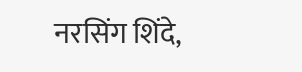नरसिंग शिंदे,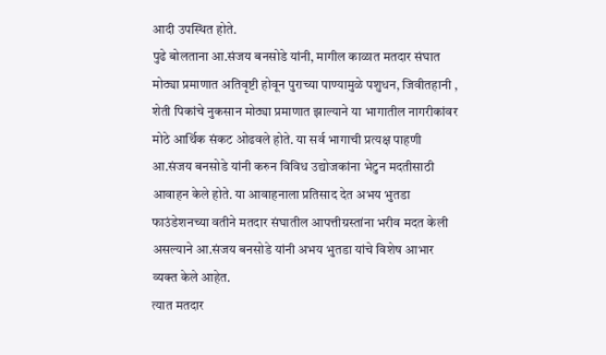आदी उपस्थित होते.
पुढे बोलताना आ.संजय बनसोडे यांनी, मागील काळात मतदार संघात मोठ्या प्रमाणात अतिवृष्टी होवून पुराच्या पाण्यामुळे पशुधन, जिवीतहानी , शेती पिकांचे नुकसान मोठ्या प्रमाणात झाल्याने या भागातील नागरीकांवर मोठे आर्थिक संकट ओढवले होते. या सर्व भागाची प्रत्यक्ष पाहणी आ.संजय बनसोडे यांनी करुन विविध उद्योजकांना भेटुन मदतीसाठी आवाहन केले होते. या आवाहनाला प्रतिसाद देत अभय भुतडा फाउंडेशनच्या वतीने मतदार संघातील आपत्तीग्रस्तांना भरीव मदत केली असल्याने आ.संजय बनसोडे यांनी अभय भुतडा यांचे विशेष आभार व्यक्त केले आहेत.
त्यात मतदार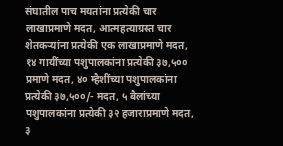संघातील पाच मयतांना प्रत्येकी चार लाखाप्रमाणे मदत, आत्महत्याग्रस्त चार शेतकऱ्यांना प्रत्येकी एक लाखाप्रमाणे मदत, १४ गायींच्या पशुपालकांना प्रत्येकी ३७,५०० प्रमाणे मदत, ४० म्हैशींच्या पशुपालकांना प्रत्येकी ३७,५००/- मदत, ५ बैलांच्या पशुपालकांना प्रत्येकी ३२ हजाराप्रमाणे मदत, ३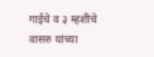गाईचे व ३ म्हशीचे वासरु यांच्या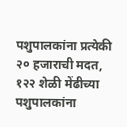पशुपालकांना प्रत्येकी २० हजाराची मदत, १२२ शेळी मेंढीच्या पशुपालकांना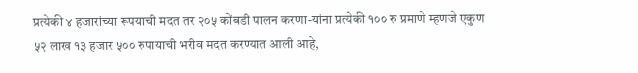प्रत्येकी ४ हजारांच्या रूपयाची मदत तर २०५ कोंबडी पालन करणा-यांना प्रत्येकी १०० रु प्रमाणे म्हणजे एकुण ५२ लाख १३ हजार ५०० रुपायाची भरीव मदत करण्यात आली आहे,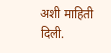अशी माहिती दिली.